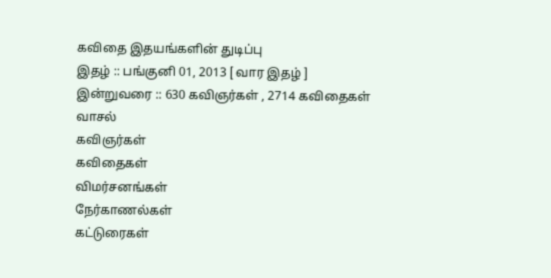கவிதை இதயங்களின் துடிப்பு
இதழ் :: பங்குனி 01, 2013 [ வார இதழ் ]
இன்றுவரை :: 630 கவிஞர்கள் , 2714 கவிதைகள்
வாசல்
கவிஞர்கள்
கவிதைகள்
விமர்சனங்கள்
நேர்காணல்கள்
கட்டுரைகள்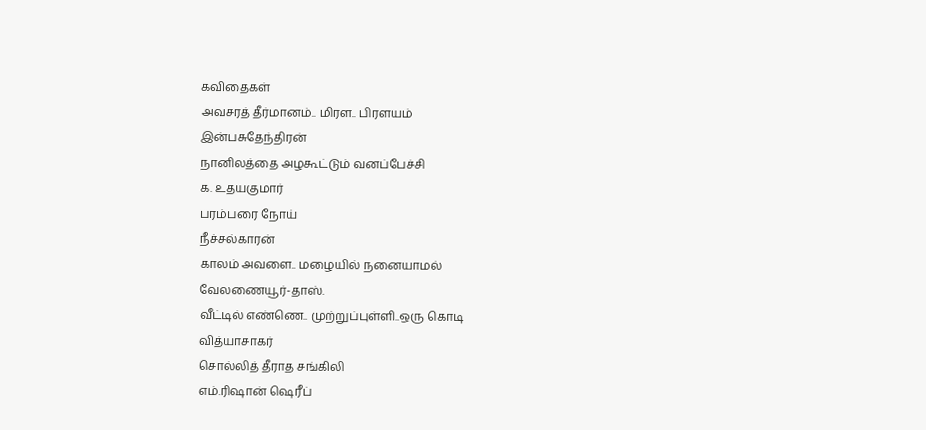கவிதைகள்
அவசரத் தீர்மானம்.. மிரள.. பிரளயம்
இன்பசுதேந்திரன்
நானிலத்தை அழகூட்டும் வனப்பேச்சி
க. உதயகுமார்
பரம்பரை நோய்
நீச்சல்காரன்
காலம் அவளை.. மழையில் நனையாமல்
வேலணையூர்-தாஸ்.
வீட்டில் எண்ணெ.. முற்றுப்புள்ளி..ஒரு கொடி
வித்யாசாகர்
சொல்லித் தீராத சங்கிலி
எம்.ரிஷான் ஷெரீப்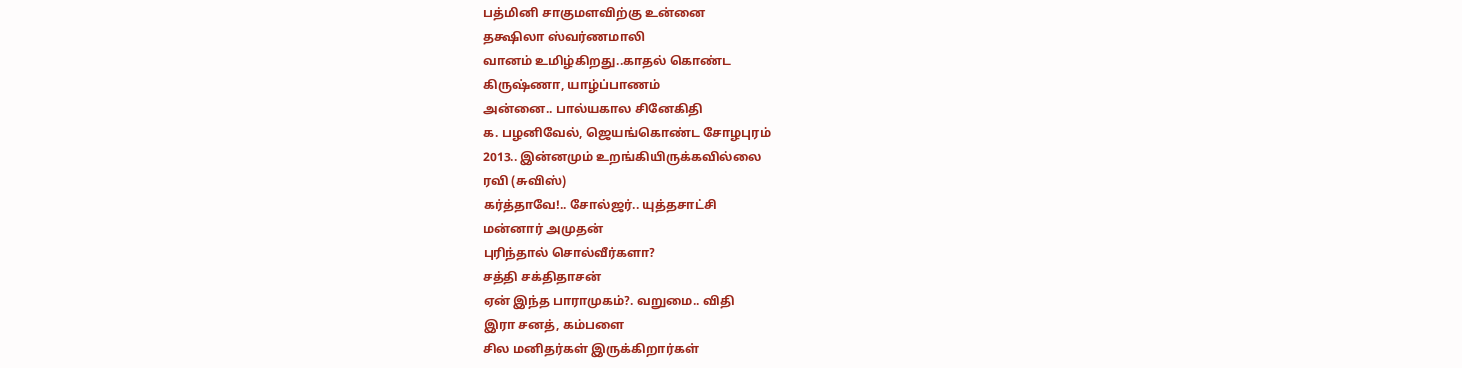பத்மினி சாகுமளவிற்கு உன்னை
தக்ஷிலா ஸ்வர்ணமாலி
வானம் உமிழ்கிறது..காதல் கொண்ட
கிருஷ்ணா, யாழ்ப்பாணம்
அன்னை.. பால்யகால சினேகிதி
க. பழனிவேல், ஜெயங்கொண்ட சோழபுரம்
2013.. இன்னமும் உறங்கியிருக்கவில்லை
ரவி (சுவிஸ்)
கர்த்தாவே!.. சோல்ஜர்.. யுத்தசாட்சி
மன்னார் அமுதன்
புரிந்தால் சொல்வீர்களா?
சத்தி சக்திதாசன்
ஏன் இந்த பாராமுகம்?. வறுமை.. விதி
இரா சனத், கம்பளை
சில மனிதர்கள் இருக்கிறார்கள்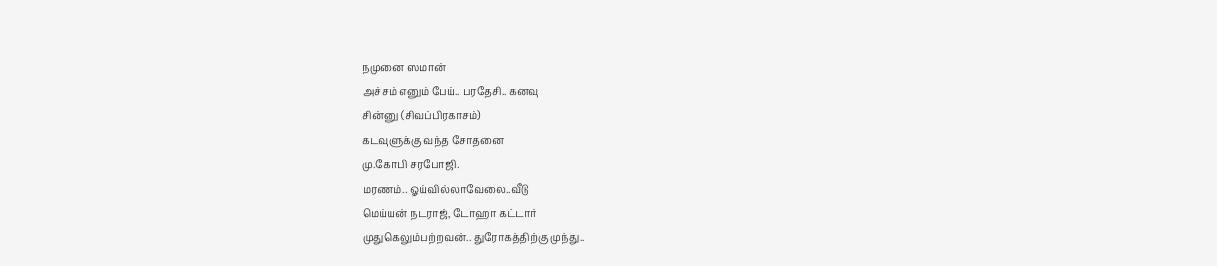நமுனை ஸமான்
அச்சம் எனும் பேய்.. பரதேசி.. கனவு
சின்னு (சிவப்பிரகாசம்)
கடவுளுக்கு வந்த சோதனை
மு.கோபி சரபோஜி.
மரணம்.. ஓய்வில்லாவேலை..வீடு
மெய்யன் நடராஜ், டோஹா கட்டார்
முதுகெலும்பற்றவன்.. துரோகத்திற்கு முந்து..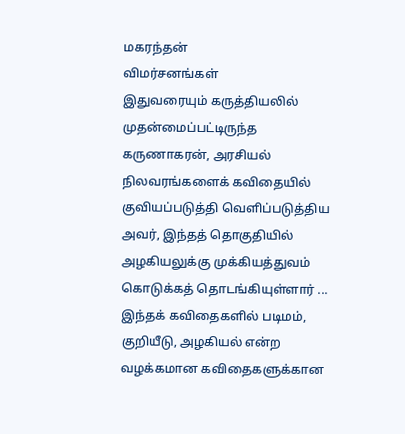மகரந்தன்
விமர்சனங்கள்
இதுவரையும் கருத்தியலில் முதன்மைப்பட்டிருந்த கருணாகரன், அரசியல் நிலவரங்களைக் கவிதையில் குவியப்படுத்தி வெளிப்படுத்திய அவர், இந்தத் தொகுதியில் அழகியலுக்கு முக்கியத்துவம் கொடுக்கத் தொடங்கியுள்ளார் ...
இந்தக் கவிதைகளில் படிமம், குறியீடு, அழகியல் என்ற வழக்கமான கவிதைகளுக்கான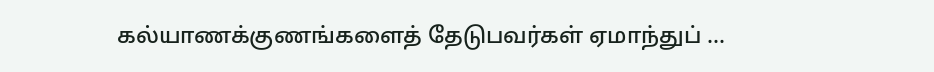கல்யாணக்குணங்களைத் தேடுபவர்கள் ஏமாந்துப் ...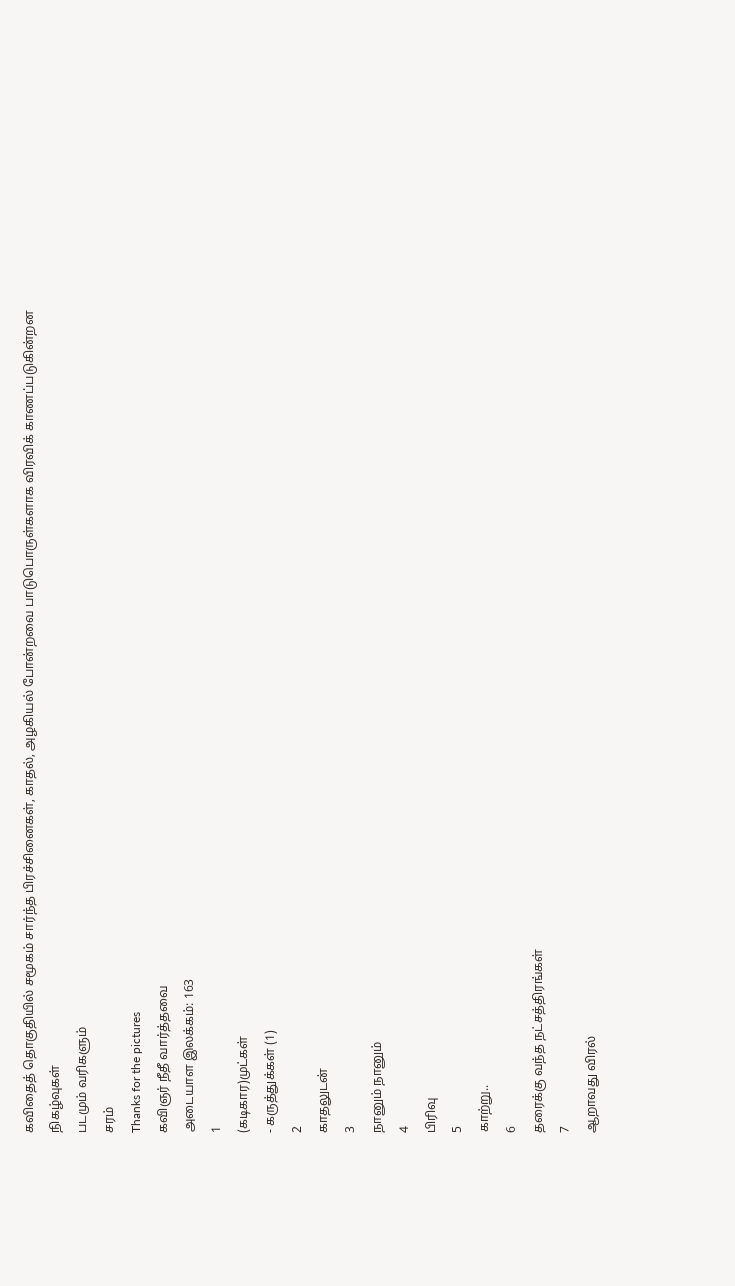கவிதைத் தொகுதியில் சமூகம் சார்ந்த பிரச்சினைகள், காதல், அழகியல் போன்றவை பாடுபொருள்களாக விரவிக் காணப்படுகின்றன
நிகழ்வுகள்
படமும் வரிகளும்
சரம்
Thanks for the pictures
கவிஞர் நீதீ வார்த்தவை
அடையாள இலக்கம்: 163
1
(கடிகார)முட்கள்
- கருத்துக்கள் (1)
2
காதலுடன்
3
நானும் நானும்
4
பிரிவு
5
காற்று..
6
தரைக்கு வந்த நட்சத்திரங்கள்
7
ஆறாவது விரல்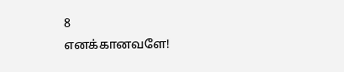8
எனக்கானவளே!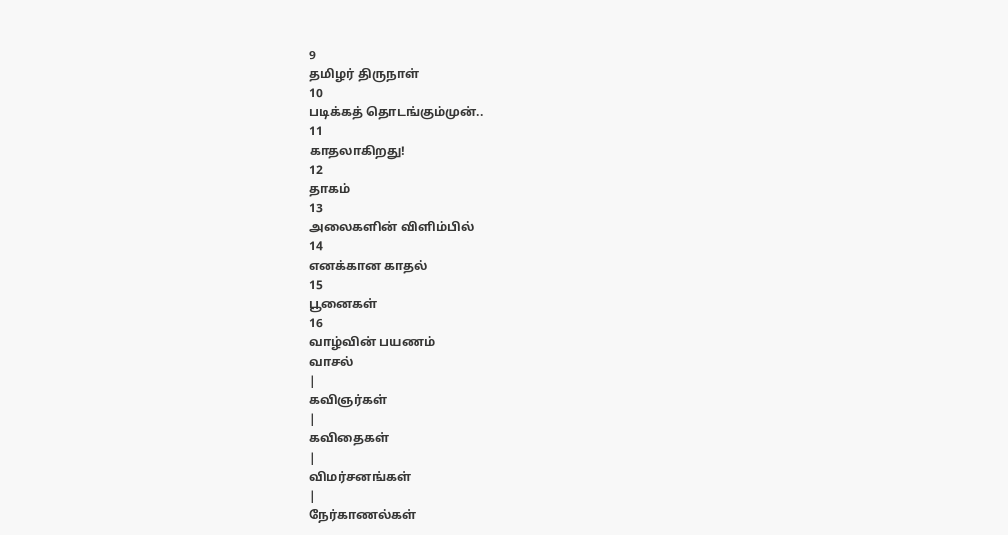9
தமிழர் திருநாள்
10
படிக்கத் தொடங்கும்முன்..
11
காதலாகிறது!
12
தாகம்
13
அலைகளின் விளிம்பில்
14
எனக்கான காதல்
15
பூனைகள்
16
வாழ்வின் பயணம்
வாசல்
|
கவிஞர்கள்
|
கவிதைகள்
|
விமர்சனங்கள்
|
நேர்காணல்கள்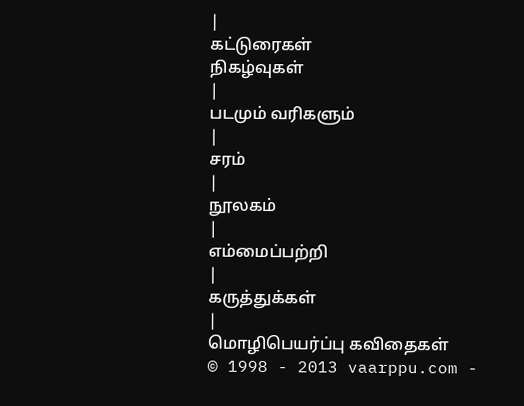|
கட்டுரைகள்
நிகழ்வுகள்
|
படமும் வரிகளும்
|
சரம்
|
நூலகம்
|
எம்மைப்பற்றி
|
கருத்துக்கள்
|
மொழிபெயர்ப்பு கவிதைகள்
© 1998 - 2013 vaarppu.com -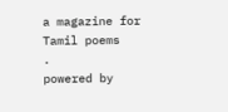a magazine for
Tamil poems
.
powered by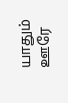யாதும் ஊரே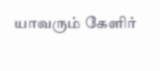யாவரும் கேளிர்